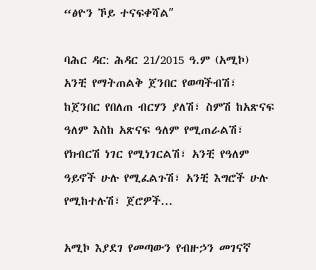“ፅዮን ኾይ ተናፍቀሻልʺ

ባሕር ዳር: ሕዳር 21/2015 ዓ.ም (አሚኮ) አንቺ የማትጠልቅ ጀንበር የወጣችብሽ፣ ከጀንበር የበለጠ ብርሃን ያለሽ፣ ስምሽ ከአጽናፍ ዓለም እስከ አጽናፍ ዓለም የሚጠራልሽ፣ የክብርሽ ነገር የሚነገርልሽ፣ አንቺ የዓለም ዓይኖች ሁሉ የሚፈልጉሽ፣ አንቺ እግሮች ሁሉ የሚከተሉሽ፣ ጀሮዎች...

አሚኮ እያደገ የመጣውን የብዙኃን መገናኛ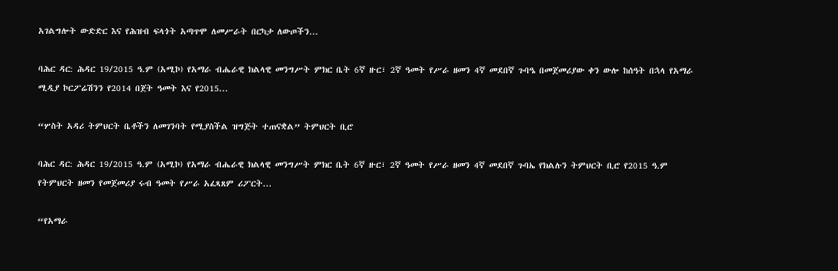አገልግሎት ውድድር እና የሕዝብ ፍላጎት አጣጥሞ ለመሥራት በርካታ ለውጦችን...

ባሕር ዳር: ሕዳር 19/2015 ዓ.ም (አሚኮ) የአማራ ብሔራዊ ክልላዊ መንግሥት ምክር ቤት 6ኛ ዙር፣ 2ኛ ዓመት የሥራ ዘመን 4ኛ መደበኛ ጉባዔ በመጀመሪያው ቀን ውሎ ከሰዓት በኋላ የአማራ ሚዲያ ኮርፖሬሽንን የ2014 በጀት ዓመት እና የ2015...

“ሦስት አዳሪ ትምህርት ቤቶችን ለመገንባት የሚያስችል ዝግጅት ተጠናቋል” ትምህርት ቢሮ

ባሕር ዳር: ሕዳር 19/2015 ዓ.ም (አሚኮ) የአማራ ብሔራዊ ክልላዊ መንግሥት ምክር ቤት 6ኛ ዙር፣ 2ኛ ዓመት የሥራ ዘመን 4ኛ መደበኛ ጉባኤ የክልሉን ትምህርት ቢሮ የ2015 ዓ.ም የትምህርት ዘመን የመጀመሪያ ሩብ ዓመት የሥራ አፈጻጸም ሪፖርት...

“የአማራ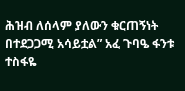ሕዝብ ለሰላም ያለውን ቁርጠኝነት በተደጋጋሚ አሳይቷል” አፈ ጉባዔ ፋንቱ ተስፋዬ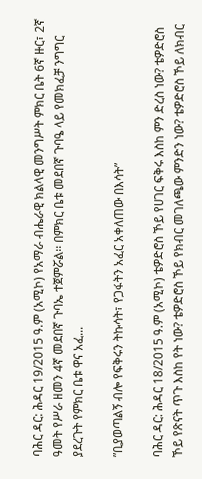ባሕር ዳር: ሕዳር 19/2015 ዓ.ም (አሚኮ) የአማራ ብሔራዊ ክልላዊ መንግሥት ምክር ቤት 6ኛ ዙር፣ 2ኛ ዓመት የሥራ ዘመን 4ኛ መደበኛ ጉባኤ ተጀምሯል፡፡ በምክር ቤቱ መደበኛ ጉባዔ ላይ የመክፈቻ ንግግር ያደረጉት የምክር ቤቱ ዋና አፈ...

ʺቢያወጣልኝ ብሎ የፍቅሩን ትኩሳት፣ የጋፋትን አፈር አቀለጠው በእሳት”

ባሕር ዳር: ሕዳር 18/2015 ዓ.ም (አሚኮ) ቴዎድሮስ ኾይ የሀገር ፍቅሩ እስከ ምን ድረስ ነው? ቴዎድሮስ ኾይ የጽናት ጥጉ እስከ የት ነው? ቴዎድሮስ ኾይ የክብር መገለጫው ምንድን ነው? ቴዎድሮስ ኾይ ለክብር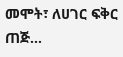መሞት፣ ለሀገር ፍቅር ጠጅ...